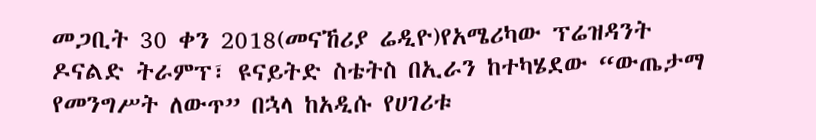መጋቢት 30 ቀን 2018(መናኸሪያ ሬዲዮ)የአሜሪካው ፕሬዝዳንት ዶናልድ ትራምፕ፣ ዩናይትድ ስቴትስ በኢራን ከተካሄደው “ውጤታማ የመንግሥት ለውጥ” በኋላ ከአዲሱ የሀገሪቱ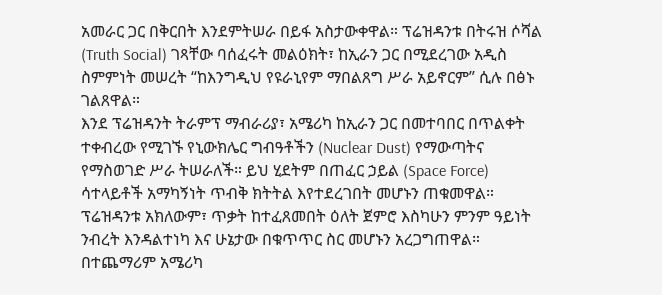አመራር ጋር በቅርበት እንደምትሠራ በይፋ አስታውቀዋል። ፕሬዝዳንቱ በትሩዝ ሶሻል (Truth Social) ገጻቸው ባሰፈሩት መልዕክት፣ ከኢራን ጋር በሚደረገው አዲስ ስምምነት መሠረት “ከእንግዲህ የዩራኒየም ማበልጸግ ሥራ አይኖርም” ሲሉ በፅኑ ገልጸዋል።
እንደ ፕሬዝዳንት ትራምፕ ማብራሪያ፣ አሜሪካ ከኢራን ጋር በመተባበር በጥልቀት ተቀብረው የሚገኙ የኒውክሌር ግብዓቶችን (Nuclear Dust) የማውጣትና የማስወገድ ሥራ ትሠራለች። ይህ ሂደትም በጠፈር ኃይል (Space Force) ሳተላይቶች አማካኝነት ጥብቅ ክትትል እየተደረገበት መሆኑን ጠቁመዋል። ፕሬዝዳንቱ አክለውም፣ ጥቃት ከተፈጸመበት ዕለት ጀምሮ እስካሁን ምንም ዓይነት ንብረት እንዳልተነካ እና ሁኔታው በቁጥጥር ስር መሆኑን አረጋግጠዋል።
በተጨማሪም አሜሪካ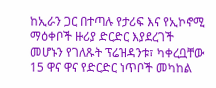ከኢራን ጋር በተጣሉ የታሪፍ እና የኢኮኖሚ ማዕቀቦች ዙሪያ ድርድር እያደረገች መሆኑን የገለጹት ፕሬዝዳንቱ፣ ካቀረቧቸው 15 ዋና ዋና የድርድር ነጥቦች መካከል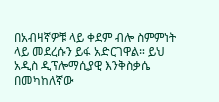በአብዛኛዎቹ ላይ ቀደም ብሎ ስምምነት ላይ መደረሱን ይፋ አድርገዋል። ይህ አዲስ ዲፕሎማሲያዊ እንቅስቃሴ በመካከለኛው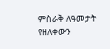ምስራቅ ለዓመታት የዘለቀውን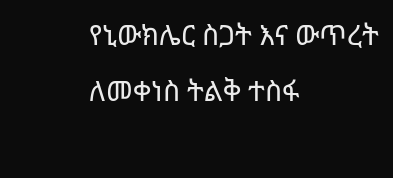የኒውክሌር ስጋት እና ውጥረት ለመቀነስ ትልቅ ተስፋ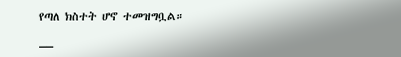የጣለ ክስተት ሆኖ ተመዝግቧል።
__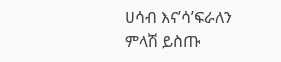ሀሳብ እና’ሳ’ፍራለን
ምላሽ ይስጡ